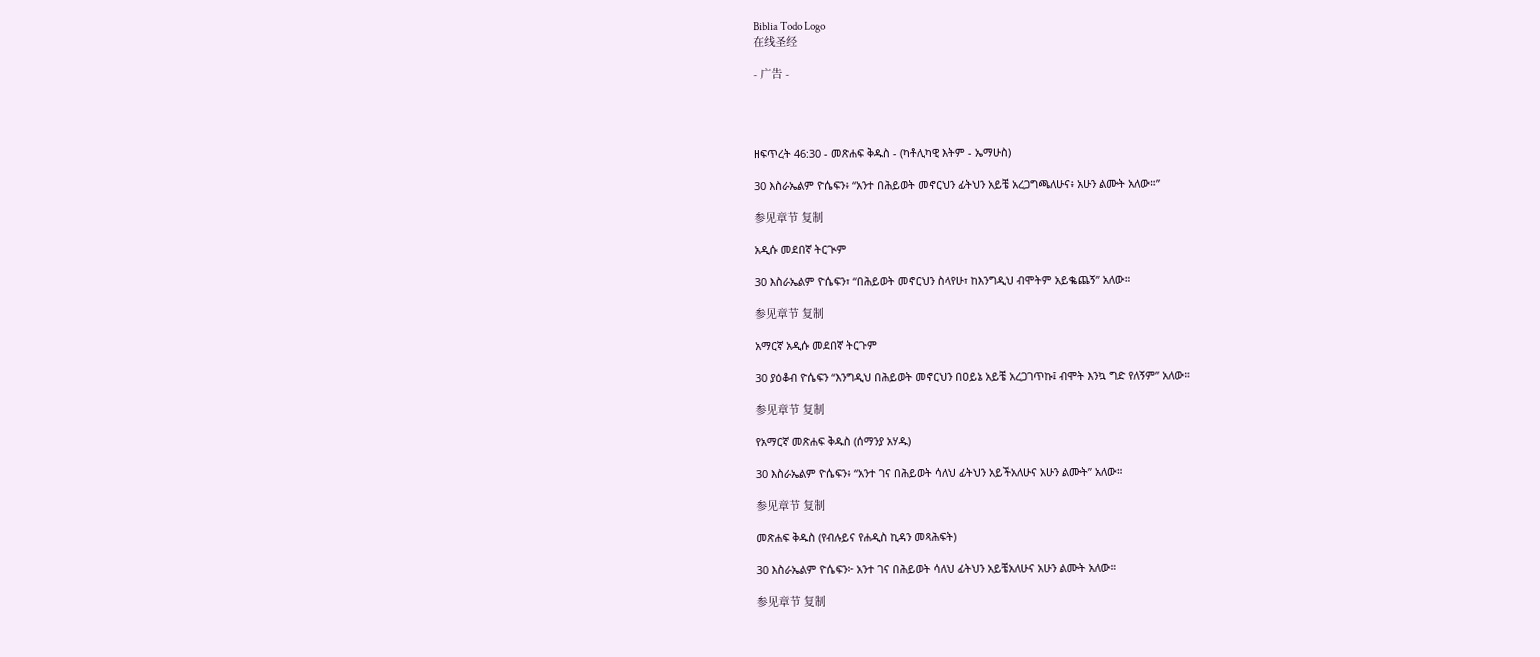Biblia Todo Logo
在线圣经

- 广告 -




ዘፍጥረት 46:30 - መጽሐፍ ቅዱስ - (ካቶሊካዊ እትም - ኤማሁስ)

30 እስራኤልም ዮሴፍን፥ “አንተ በሕይወት መኖርህን ፊትህን አይቼ አረጋግጫለሁና፥ አሁን ልሙት አለው።”

参见章节 复制

አዲሱ መደበኛ ትርጒም

30 እስራኤልም ዮሴፍን፣ “በሕይወት መኖርህን ስላየሁ፣ ከእንግዲህ ብሞትም አይቈጨኝ” አለው።

参见章节 复制

አማርኛ አዲሱ መደበኛ ትርጉም

30 ያዕቆብ ዮሴፍን “እንግዲህ በሕይወት መኖርህን በዐይኔ አይቼ አረጋገጥኩ፤ ብሞት እንኳ ግድ የለኝም” አለው።

参见章节 复制

የአማርኛ መጽሐፍ ቅዱስ (ሰማንያ አሃዱ)

30 እስራኤልም ዮሴፍን፥ “አንተ ገና በሕይወት ሳለህ ፊትህን አይችአለሁና አሁን ልሙት” አለው።

参见章节 复制

መጽሐፍ ቅዱስ (የብሉይና የሐዲስ ኪዳን መጻሕፍት)

30 እስራኤልም ዮሴፍን፦ አንተ ገና በሕይወት ሳለህ ፊትህን አይቼአለሁና አሁን ልሙት አለው።

参见章节 复制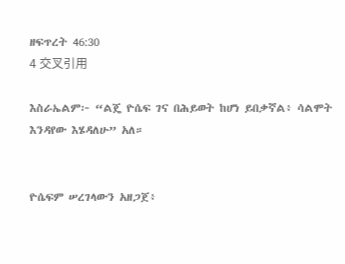ዘፍጥረት 46:30
4 交叉引用

እስራኤልም፦ “ልጄ ዮሴፍ ገና በሕይወት ከሆነ ይበቃኛል፥ ሳልሞት እንዳየው እሄዳለሁ” አለ።


ዮሴፍም ሠረገላውን አዘጋጀ፥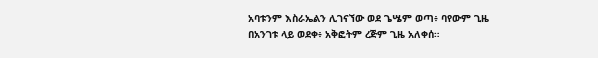አባቱንም እስራኤልን ሊገናኘው ወደ ጌሤም ወጣ፥ ባየውም ጊዜ በአንገቱ ላይ ወደቀ፥ አቅፎትም ረጅም ጊዜ አለቀሰ።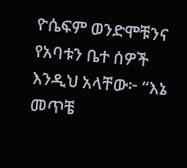ዮሴፍም ወንድሞቹንና የአባቱን ቤተ ሰዎች እንዲህ አላቸው፦ “እኔ መጥቼ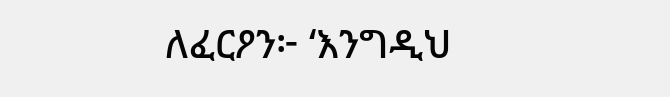ለፈርዖን፦ ‘እንግዲህ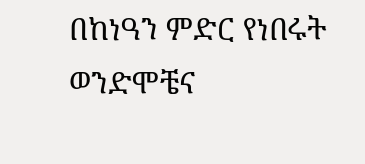በከነዓን ምድር የነበሩት ወንድሞቼና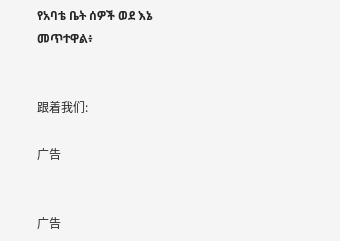የአባቴ ቤት ሰዎች ወደ እኔ መጥተዋል፥


跟着我们:

广告


广告